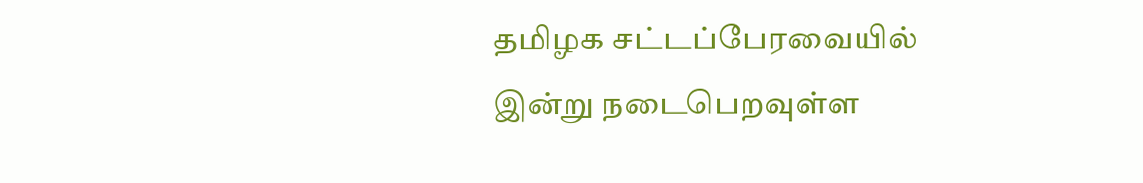தமிழக சட்டப்பேரவையில் இன்று நடைபெறவுள்ள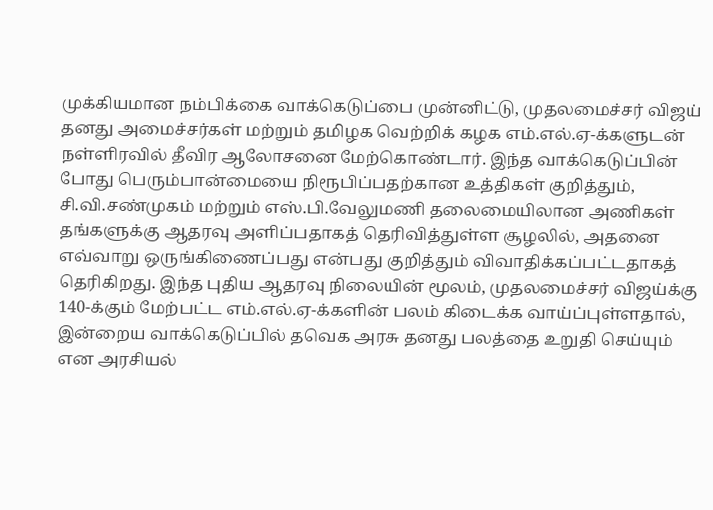முக்கியமான நம்பிக்கை வாக்கெடுப்பை முன்னிட்டு, முதலமைச்சர் விஜய் தனது அமைச்சர்கள் மற்றும் தமிழக வெற்றிக் கழக எம்.எல்.ஏ-க்களுடன் நள்ளிரவில் தீவிர ஆலோசனை மேற்கொண்டார். இந்த வாக்கெடுப்பின் போது பெரும்பான்மையை நிரூபிப்பதற்கான உத்திகள் குறித்தும், சி.வி.சண்முகம் மற்றும் எஸ்.பி.வேலுமணி தலைமையிலான அணிகள் தங்களுக்கு ஆதரவு அளிப்பதாகத் தெரிவித்துள்ள சூழலில், அதனை எவ்வாறு ஒருங்கிணைப்பது என்பது குறித்தும் விவாதிக்கப்பட்டதாகத் தெரிகிறது. இந்த புதிய ஆதரவு நிலையின் மூலம், முதலமைச்சர் விஜய்க்கு 140-க்கும் மேற்பட்ட எம்.எல்.ஏ-க்களின் பலம் கிடைக்க வாய்ப்புள்ளதால், இன்றைய வாக்கெடுப்பில் தவெக அரசு தனது பலத்தை உறுதி செய்யும் என அரசியல்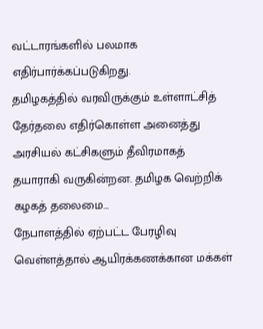வட்டாரங்களில் பலமாக எதிர்பார்க்கப்படுகிறது.
தமிழகத்தில் வரவிருக்கும் உள்ளாட்சித் தேர்தலை எதிர்கொள்ள அனைத்து அரசியல் கட்சிகளும் தீவிரமாகத் தயாராகி வருகின்றன. தமிழக வெற்றிக் கழகத் தலைமை…
நேபாளத்தில் ஏற்பட்ட பேரழிவு வெள்ளத்தால் ஆயிரக்கணக்கான மக்கள்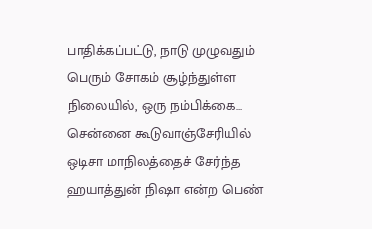பாதிக்கப்பட்டு, நாடு முழுவதும் பெரும் சோகம் சூழ்ந்துள்ள நிலையில், ஒரு நம்பிக்கை…
சென்னை கூடுவாஞ்சேரியில் ஒடிசா மாநிலத்தைச் சேர்ந்த ஹயாத்துன் நிஷா என்ற பெண்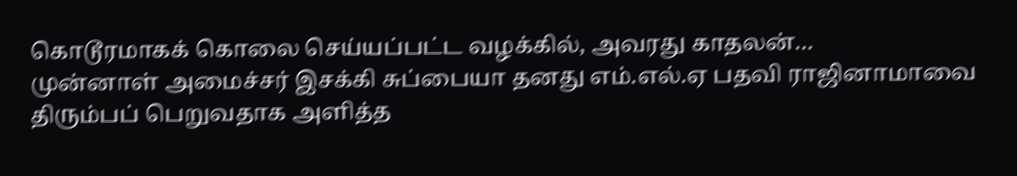கொடூரமாகக் கொலை செய்யப்பட்ட வழக்கில், அவரது காதலன்…
முன்னாள் அமைச்சர் இசக்கி சுப்பையா தனது எம்.எல்.ஏ பதவி ராஜினாமாவை திரும்பப் பெறுவதாக அளித்த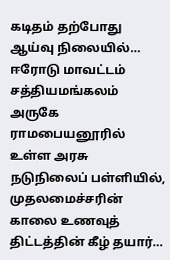கடிதம் தற்போது ஆய்வு நிலையில்…
ஈரோடு மாவட்டம் சத்தியமங்கலம் அருகே ராமபையனூரில் உள்ள அரசு நடுநிலைப் பள்ளியில், முதலமைச்சரின் காலை உணவுத் திட்டத்தின் கீழ் தயார்…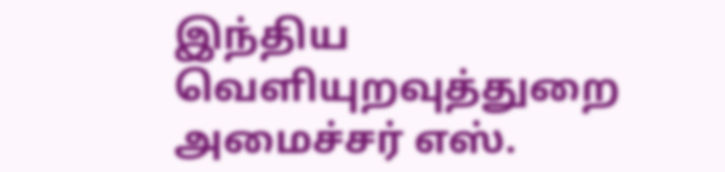இந்திய வெளியுறவுத்துறை அமைச்சர் எஸ்.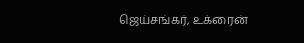ஜெய்சங்கர், உக்ரைன்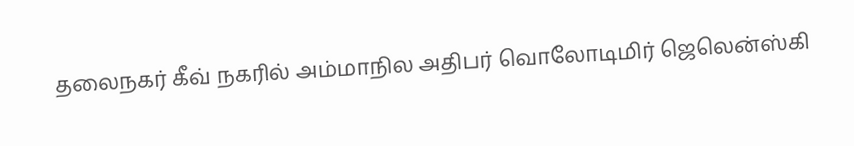தலைநகர் கீவ் நகரில் அம்மாநில அதிபர் வொலோடிமிர் ஜெலென்ஸ்கி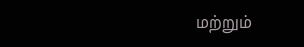மற்றும்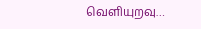வெளியுறவு…